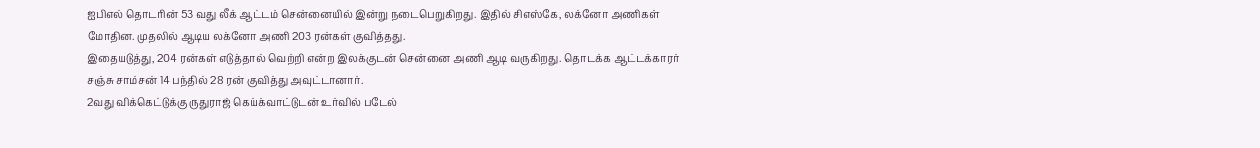ஐபிஎல் தொடரின் 53 வது லீக் ஆட்டம் சென்னையில் இன்று நடைபெறுகிறது. இதில் சிஎஸ்கே, லக்னோ அணிகள் மோதின. முதலில் ஆடிய லக்னோ அணி 203 ரன்கள் குவித்தது.
இதையடுத்து, 204 ரன்கள் எடுத்தால் வெற்றி என்ற இலக்குடன் சென்னை அணி ஆடி வருகிறது. தொடக்க ஆட்டக்காரர் சஞ்சு சாம்சன் 14 பந்தில் 28 ரன் குவித்து அவுட்டானார்.
2வது விக்கெட்டுக்கு ருதுராஜ் கெய்க்வாட்டுடன் உர்வில் படேல்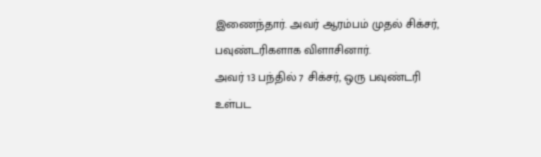இணைந்தார். அவர் ஆரம்பம் முதல் சிக்சர், பவுண்டரிகளாக விளாசினார்.
அவர் 13 பந்தில் 7 சிக்சர், ஒரு பவுண்டரி உள்பட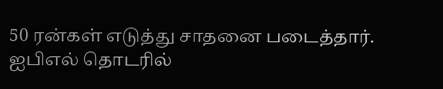50 ரன்கள் எடுத்து சாதனை படைத்தார்.
ஐபிஎல் தொடரில்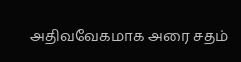அதிவவேகமாக அரை சதம்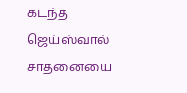கடந்த ஜெய்ஸ்வால் சாதனையை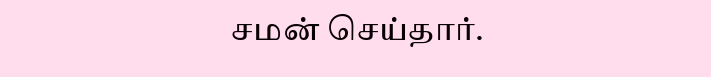சமன் செய்தார்.